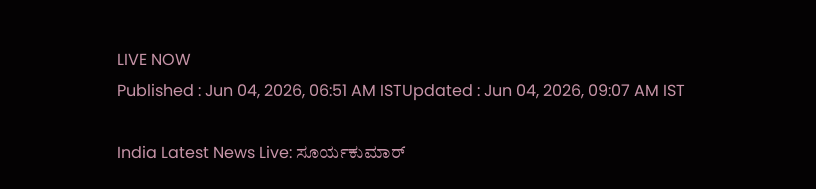LIVE NOW
Published : Jun 04, 2026, 06:51 AM ISTUpdated : Jun 04, 2026, 09:07 AM IST

India Latest News Live: ಸೂರ್ಯಕುಮಾರ್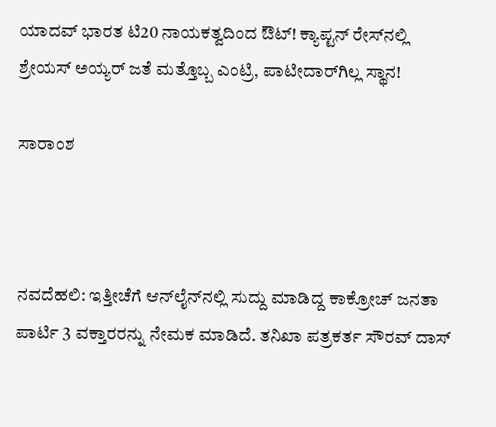ಯಾದವ್ ಭಾರತ ಟಿ20 ನಾಯಕತ್ವದಿಂದ ಔಟ್! ಕ್ಯಾಪ್ಟನ್‌ ರೇಸ್‌ನಲ್ಲಿ ಶ್ರೇಯಸ್ ಅಯ್ಯರ್ ಜತೆ ಮತ್ತೊಬ್ಬ ಎಂಟ್ರಿ, ಪಾಟೀದಾರ್‌ಗಿಲ್ಲ ಸ್ಥಾನ!

ಸಾರಾಂಶ



ನವದೆಹಲಿ: ಇತ್ತೀಚೆಗೆ ಆನ್‌ಲೈನ್‌ನಲ್ಲಿ ಸುದ್ದು ಮಾಡಿದ್ದ ಕಾಕ್ರೋಚ್ ಜನತಾ ಪಾರ್ಟಿ 3 ವಕ್ತಾರರನ್ನು ನೇಮಕ ಮಾಡಿದೆ. ತನಿಖಾ ಪತ್ರಕರ್ತ ಸೌರವ್ ದಾಸ್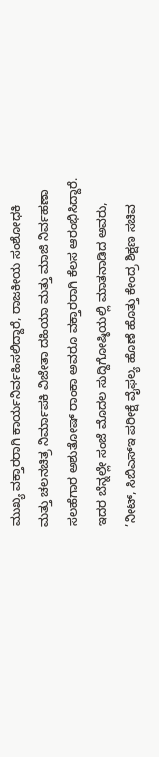ಮುಖ್ಯ ವಕ್ತಾರರಾಗಿ ಕಾರ್ಯನಿರ್ವಹಿಸಲಿದ್ದಾರೆ, ರಾಜಕೀಯ ಸಂಶೋಧಕಿ ಮತ್ತು ಚಲನಚಿತ್ರ ನಿರ್ಮಾಪಕಿ ವಿಜೇತಾ ದಹಿಯಾ ಮತ್ತು ಮಾಜಿ ನಿರ್ವಹಣಾ ಸಲಹೆಗಾರ ಅಶುತೋಷ್ ರಾಂಕಾ ಅವರೂ ವಕ್ತಾರರಾಗಿ ಕೆಲಸ ಆರಂಭಿಸಿದ್ದಾರೆ. ಇದರ ಬೆನ್ನಲ್ಲೇ ಸಂಜೆ ಮೊದಲ ಸುದ್ದಿಗೋಷ್ಠಿಯಲ್ಲಿ ಮಾತನಾಡಿದ ಅವರು, ’ನೀಟ್‌, ಸಿಬಿಎಸ್ಇ ಪರೀಕ್ಷೆ ವೈಫಲ್ಯ ಹೊಣೆ ಹೊತ್ತು ಕೇಂದ್ರ ಶಿಕ್ಷಣ ಸಚಿವ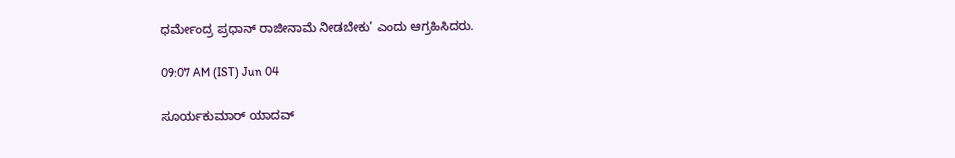ಧರ್ಮೇಂದ್ರ ಪ್ರಧಾನ್‌ ರಾಜೀನಾಮೆ ನೀಡಬೇಕು’ ಎಂದು ಆಗ್ರಹಿಸಿದರು.

09:07 AM (IST) Jun 04

ಸೂರ್ಯಕುಮಾರ್ ಯಾದವ್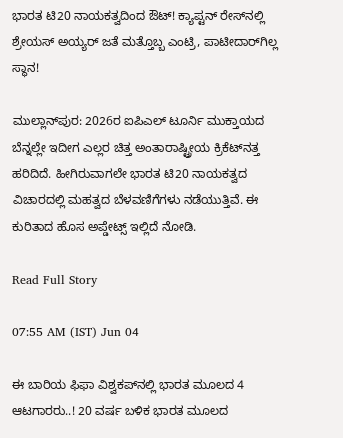ಭಾರತ ಟಿ20 ನಾಯಕತ್ವದಿಂದ ಔಟ್! ಕ್ಯಾಪ್ಟನ್‌ ರೇಸ್‌ನಲ್ಲಿ ಶ್ರೇಯಸ್ ಅಯ್ಯರ್ ಜತೆ ಮತ್ತೊಬ್ಬ ಎಂಟ್ರಿ, ಪಾಟೀದಾರ್‌ಗಿಲ್ಲ ಸ್ಥಾನ!

ಮುಲ್ಲಾನ್‌ಪುರ: 2026ರ ಐಪಿಎಲ್ ಟೂರ್ನಿ ಮುಕ್ತಾಯದ ಬೆನ್ನಲ್ಲೇ ಇದೀಗ ಎಲ್ಲರ ಚಿತ್ತ ಅಂತಾರಾಷ್ಟ್ರೀಯ ಕ್ರಿಕೆಟ್‌ನತ್ತ ಹರಿದಿದೆ. ಹೀಗಿರುವಾಗಲೇ ಭಾರತ ಟಿ20 ನಾಯಕತ್ವದ ವಿಚಾರದಲ್ಲಿ ಮಹತ್ವದ ಬೆಳವಣಿಗೆಗಳು ನಡೆಯುತ್ತಿವೆ. ಈ ಕುರಿತಾದ ಹೊಸ ಅಪ್ಡೇಟ್ಸ್‌ ಇಲ್ಲಿದೆ ನೋಡಿ.

Read Full Story

07:55 AM (IST) Jun 04

ಈ ಬಾರಿಯ ಫಿಫಾ ವಿಶ್ವಕಪ್‌ನಲ್ಲಿ ಭಾರತ ಮೂಲದ 4 ಆಟಗಾರರು..! 20 ವರ್ಷ ಬಳಿಕ ಭಾರತ ಮೂಲದ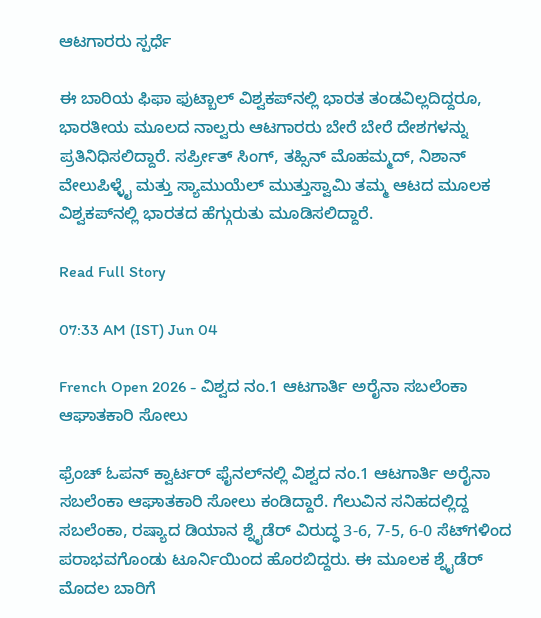ಆಟಗಾರರು ಸ್ಪರ್ಧೆ

ಈ ಬಾರಿಯ ಫಿಫಾ ಫುಟ್ಬಾಲ್‌ ವಿಶ್ವಕಪ್‌ನಲ್ಲಿ ಭಾರತ ತಂಡವಿಲ್ಲದಿದ್ದರೂ, ಭಾರತೀಯ ಮೂಲದ ನಾಲ್ವರು ಆಟಗಾರರು ಬೇರೆ ಬೇರೆ ದೇಶಗಳನ್ನು ಪ್ರತಿನಿಧಿಸಲಿದ್ದಾರೆ. ಸರ್ಪ್ರೀತ್‌ ಸಿಂಗ್, ತಹ್ಸಿನ್‌ ಮೊಹಮ್ಮದ್, ನಿಶಾನ್‌ ವೇಲುಪಿಳ್ಳೈ ಮತ್ತು ಸ್ಯಾಮುಯೆಲ್‌ ಮುತ್ತುಸ್ವಾಮಿ ತಮ್ಮ ಆಟದ ಮೂಲಕ ವಿಶ್ವಕಪ್‌ನಲ್ಲಿ ಭಾರತದ ಹೆಗ್ಗುರುತು ಮೂಡಿಸಲಿದ್ದಾರೆ.

Read Full Story

07:33 AM (IST) Jun 04

French Open 2026 - ವಿಶ್ವದ ನಂ.1 ಆಟಗಾರ್ತಿ ಅರೈನಾ ಸಬಲೆಂಕಾ ಆಘಾತಕಾರಿ ಸೋಲು

ಫ್ರೆಂಚ್ ಓಪನ್ ಕ್ವಾರ್ಟರ್‌ ಫೈನಲ್‌ನಲ್ಲಿ ವಿಶ್ವದ ನಂ.1 ಆಟಗಾರ್ತಿ ಅರೈನಾ ಸಬಲೆಂಕಾ ಆಘಾತಕಾರಿ ಸೋಲು ಕಂಡಿದ್ದಾರೆ. ಗೆಲುವಿನ ಸನಿಹದಲ್ಲಿದ್ದ ಸಬಲೆಂಕಾ, ರಷ್ಯಾದ ಡಿಯಾನ ಶ್ನೈಡೆರ್‌ ವಿರುದ್ಧ 3-6, 7-5, 6-0 ಸೆಟ್‌ಗಳಿಂದ ಪರಾಭವಗೊಂಡು ಟೂರ್ನಿಯಿಂದ ಹೊರಬಿದ್ದರು. ಈ ಮೂಲಕ ಶ್ನೈಡೆರ್‌ ಮೊದಲ ಬಾರಿಗೆ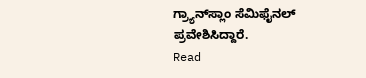ಗ್ರ್ಯಾನ್‌ಸ್ಲಾಂ ಸೆಮಿಫೈನಲ್‌ ಪ್ರವೇಶಿಸಿದ್ದಾರೆ.
Read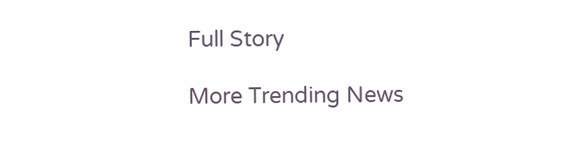Full Story

More Trending News